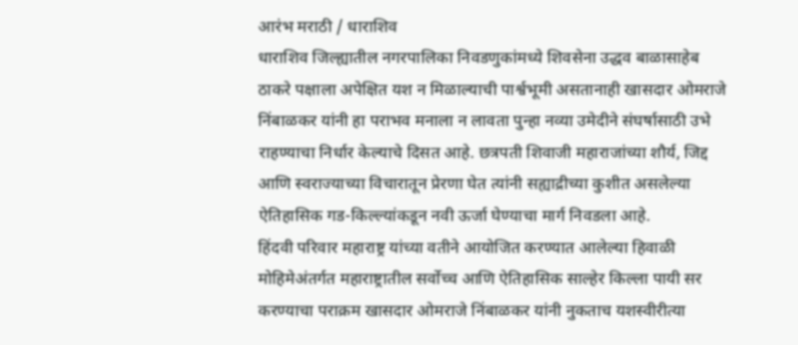आरंभ मराठी / धाराशिव
धाराशिव जिल्ह्यातील नगरपालिका निवडणुकांमध्ये शिवसेना उद्धव बाळासाहेब ठाकरे पक्षाला अपेक्षित यश न मिळाल्याची पार्श्वभूमी असतानाही खासदार ओमराजे निंबाळकर यांनी हा पराभव मनाला न लावता पुन्हा नव्या उमेदीने संघर्षासाठी उभे राहण्याचा निर्धार केल्याचे दिसत आहे. छत्रपती शिवाजी महाराजांच्या शौर्य, जिद्द आणि स्वराज्याच्या विचारातून प्रेरणा घेत त्यांनी सह्याद्रीच्या कुशीत असलेल्या ऐतिहासिक गड-किल्ल्यांकडून नवी ऊर्जा घेण्याचा मार्ग निवडला आहे.
हिंदवी परिवार महाराष्ट्र यांच्या वतीने आयोजित करण्यात आलेल्या हिवाळी मोहिमेअंतर्गत महाराष्ट्रातील सर्वोच्च आणि ऐतिहासिक साल्हेर किल्ला पायी सर करण्याचा पराक्रम खासदार ओमराजे निंबाळकर यांनी नुकताच यशस्वीरीत्या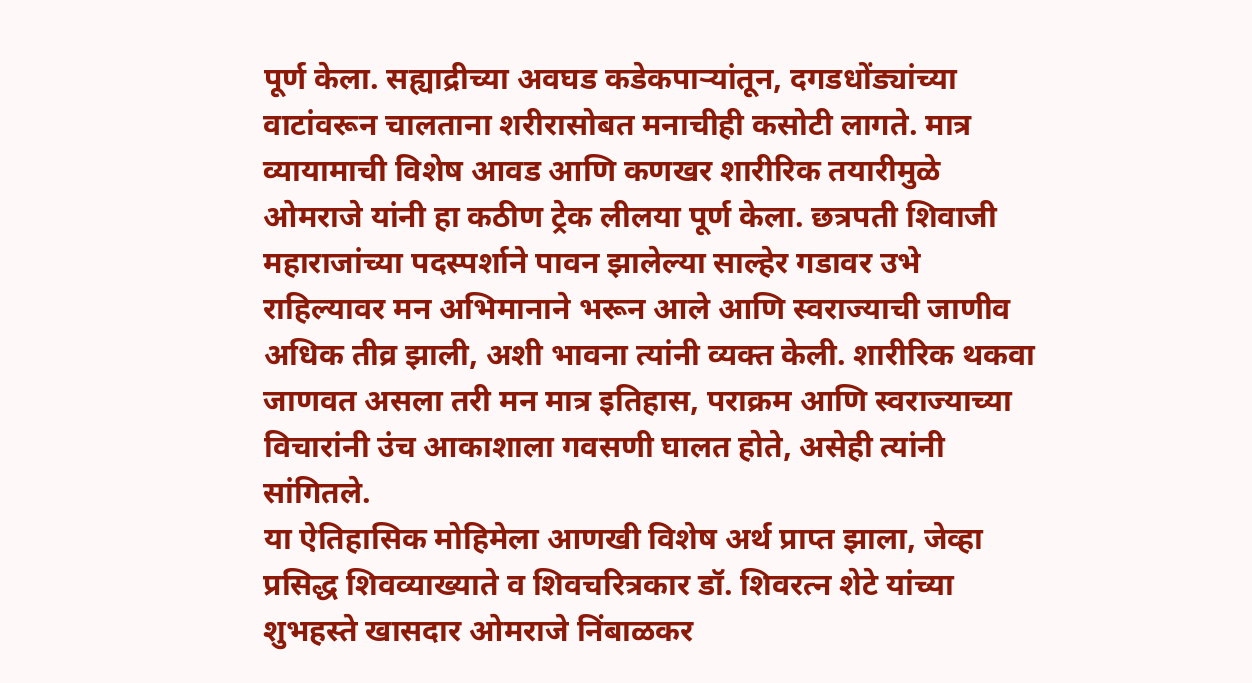पूर्ण केला. सह्याद्रीच्या अवघड कडेकपाऱ्यांतून, दगडधोंड्यांच्या वाटांवरून चालताना शरीरासोबत मनाचीही कसोटी लागते. मात्र व्यायामाची विशेष आवड आणि कणखर शारीरिक तयारीमुळे ओमराजे यांनी हा कठीण ट्रेक लीलया पूर्ण केला. छत्रपती शिवाजी महाराजांच्या पदस्पर्शाने पावन झालेल्या साल्हेर गडावर उभे राहिल्यावर मन अभिमानाने भरून आले आणि स्वराज्याची जाणीव अधिक तीव्र झाली, अशी भावना त्यांनी व्यक्त केली. शारीरिक थकवा जाणवत असला तरी मन मात्र इतिहास, पराक्रम आणि स्वराज्याच्या विचारांनी उंच आकाशाला गवसणी घालत होते, असेही त्यांनी सांगितले.
या ऐतिहासिक मोहिमेला आणखी विशेष अर्थ प्राप्त झाला, जेव्हा प्रसिद्ध शिवव्याख्याते व शिवचरित्रकार डॉ. शिवरत्न शेटे यांच्या शुभहस्ते खासदार ओमराजे निंबाळकर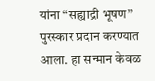यांना “सह्याद्री भूषण” पुरस्कार प्रदान करण्यात आला. हा सन्मान केवळ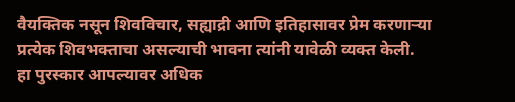वैयक्तिक नसून शिवविचार, सह्याद्री आणि इतिहासावर प्रेम करणाऱ्या प्रत्येक शिवभक्ताचा असल्याची भावना त्यांनी यावेळी व्यक्त केली.
हा पुरस्कार आपल्यावर अधिक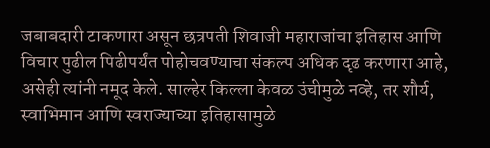जबाबदारी टाकणारा असून छत्रपती शिवाजी महाराजांचा इतिहास आणि विचार पुढील पिढीपर्यंत पोहोचवण्याचा संकल्प अधिक दृढ करणारा आहे, असेही त्यांनी नमूद केले. साल्हेर किल्ला केवळ उंचीमुळे नव्हे, तर शौर्य, स्वाभिमान आणि स्वराज्याच्या इतिहासामुळे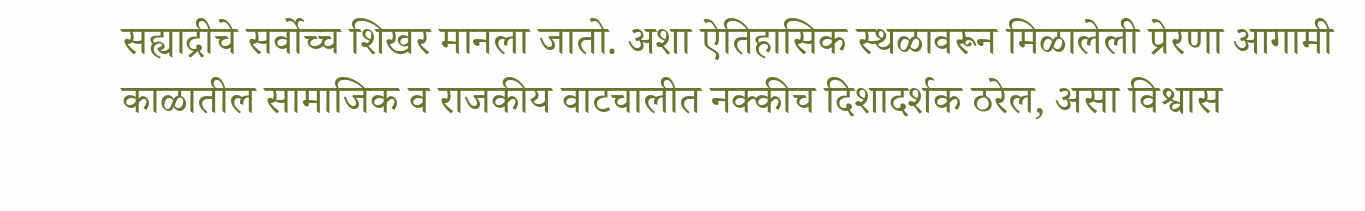सह्याद्रीचे सर्वोच्च शिखर मानला जातो. अशा ऐतिहासिक स्थळावरून मिळालेली प्रेरणा आगामी काळातील सामाजिक व राजकीय वाटचालीत नक्कीच दिशादर्शक ठरेल, असा विश्वास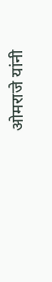ओमराजे यांनी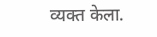व्यक्त केला.